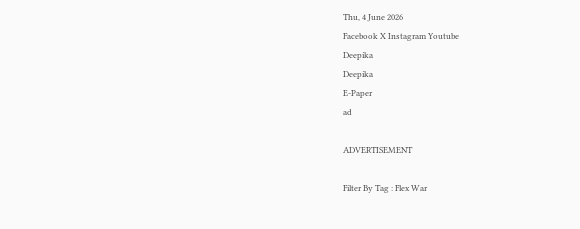Thu, 4 June 2026
Facebook X Instagram Youtube
Deepika
Deepika
E-Paper
ad

ADVERTISEMENT

Filter By Tag : Flex War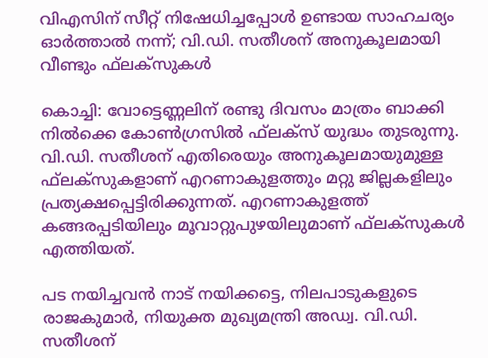വിഎസിന് സീറ്റ് നിഷേധിച്ചപ്പോള്‍ ഉണ്ടായ സാഹചര്യം ഓര്‍ത്താല്‍ നന്ന്; വി.ഡി. സതീശന് അനുകൂലമായി വീണ്ടും ഫ്‌ലക്‌സുകള്‍

കൊച്ചി: വോട്ടെണ്ണലിന് രണ്ടു ദിവസം മാത്രം ബാക്കി നില്‍ക്കെ കോണ്‍ഗ്രസില്‍ ഫ്‌ലക്‌സ് യുദ്ധം തുടരുന്നു. വി.ഡി. സതീശന് എതിരെയും അനുകൂലമായുമുള്ള ഫ്‌ലക്‌സുകളാണ് എറണാകുളത്തും മറ്റു ജില്ലകളിലും പ്രത്യക്ഷപ്പെട്ടിരിക്കുന്നത്. എറണാകുളത്ത് കങ്ങരപ്പടിയിലും മൂവാറ്റുപുഴയിലുമാണ് ഫ്‌ലക്‌സുകള്‍ എത്തിയത്.

പട നയിച്ചവന്‍ നാട് നയിക്കട്ടെ, നിലപാടുകളുടെ രാജകുമാര്‍, നിയുക്ത മുഖ്യമന്ത്രി അഡ്വ. വി.ഡി. സതീശന്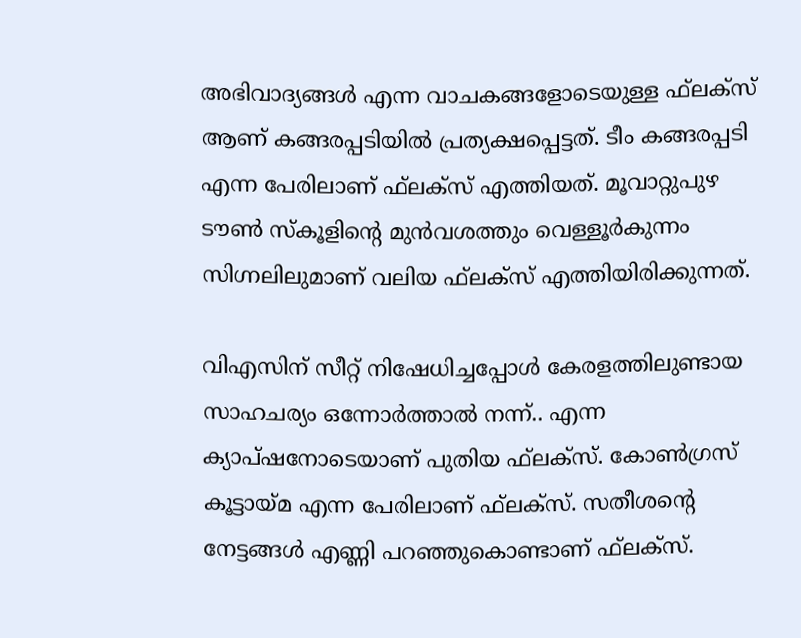അഭിവാദ്യങ്ങള്‍ എന്ന വാചകങ്ങളോടെയുള്ള ഫ്‌ലക്‌സ് ആണ് കങ്ങരപ്പടിയില്‍ പ്രത്യക്ഷപ്പെട്ടത്. ടീം കങ്ങരപ്പടി എന്ന പേരിലാണ് ഫ്‌ലക്‌സ് എത്തിയത്. മൂവാറ്റുപുഴ ടൗണ്‍ സ്‌കൂളിന്റെ മുന്‍വശത്തും വെള്ളൂര്‍കുന്നം സിഗ്നലിലുമാണ് വലിയ ഫ്‌ലക്‌സ് എത്തിയിരിക്കുന്നത്.

വിഎസിന് സീറ്റ് നിഷേധിച്ചപ്പോള്‍ കേരളത്തിലുണ്ടായ സാഹചര്യം ഒന്നോര്‍ത്താല്‍ നന്ന്.. എന്ന ക്യാപ്ഷനോടെയാണ് പുതിയ ഫ്‌ലക്‌സ്. കോണ്‍ഗ്രസ് കൂട്ടായ്മ എന്ന പേരിലാണ് ഫ്‌ലക്‌സ്. സതീശന്റെ നേട്ടങ്ങള്‍ എണ്ണി പറഞ്ഞുകൊണ്ടാണ് ഫ്‌ലക്‌സ്.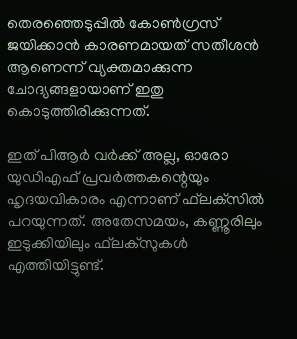തെരഞ്ഞെടുപ്പില്‍ കോണ്‍ഗ്രസ് ജയിക്കാന്‍ കാരണമായത് സതീശന്‍ ആണെന്ന് വ്യക്തമാക്കുന്ന ചോദ്യങ്ങളായാണ് ഇതു കൊടുത്തിരിക്കുന്നത്.

ഇത് പിആര്‍ വര്‍ക്ക് അല്ല, ഓരോ യുഡിഎഫ് പ്രവര്‍ത്തകന്റെയും ഹൃദയവികാരം എന്നാണ് ഫ്‌ലക്‌സില്‍ പറയുന്നത്. അതേസമയം, കണ്ണൂരിലും ഇടുക്കിയിലും ഫ്‌ലക്‌സുകള്‍ എത്തിയിട്ടുണ്ട്.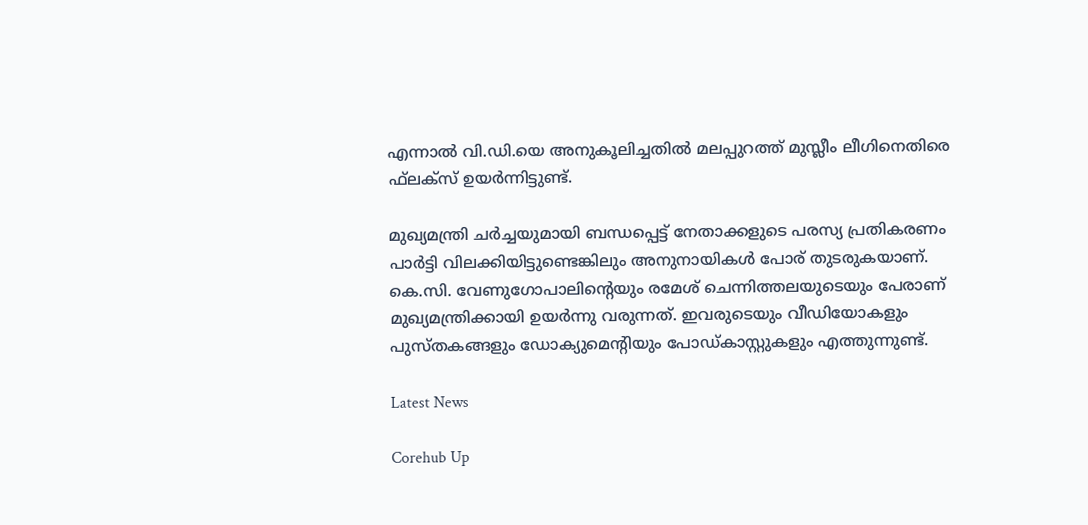എന്നാല്‍ വി.ഡി.യെ അനുകൂലിച്ചതില്‍ മലപ്പുറത്ത് മുസ്ലീം ലീഗിനെതിരെ ഫ്‌ലക്‌സ് ഉയര്‍ന്നിട്ടുണ്ട്.

മുഖ്യമന്ത്രി ചര്‍ച്ചയുമായി ബന്ധപ്പെട്ട് നേതാക്കളുടെ പരസ്യ പ്രതികരണം പാര്‍ട്ടി വിലക്കിയിട്ടുണ്ടെങ്കിലും അനുനായികള്‍ പോര് തുടരുകയാണ്. കെ.സി. വേണുഗോപാലിന്റെയും രമേശ് ചെന്നിത്തലയുടെയും പേരാണ് മുഖ്യമന്ത്രിക്കായി ഉയര്‍ന്നു വരുന്നത്. ഇവരുടെയും വീഡിയോകളും പുസ്തകങ്ങളും ഡോക്യുമെന്‍റിയും പോഡ്കാസ്റ്റുകളും എത്തുന്നുണ്ട്.

Latest News

Corehub Up